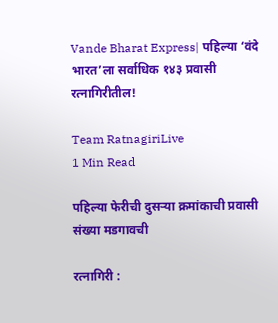Vande Bharat Express| पहिल्या ‘वंदे भारत’ला सर्वाधिक १४३ प्रवासी रत्नागिरीतील!

Team RatnagiriLive
1 Min Read

पहिल्या फेरीची दुसऱ्या क्रमांकाची प्रवासी संख्या मडगावची

रत्नागिरी :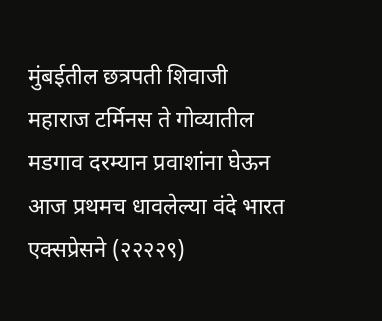मुंबईतील छत्रपती शिवाजी महाराज टर्मिनस ते गोव्यातील मडगाव दरम्यान प्रवाशांना घेऊन आज प्रथमच धावलेल्या वंदे भारत एक्सप्रेसने (२२२२९)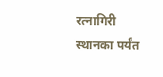रत्नागिरी स्थानका पर्यंत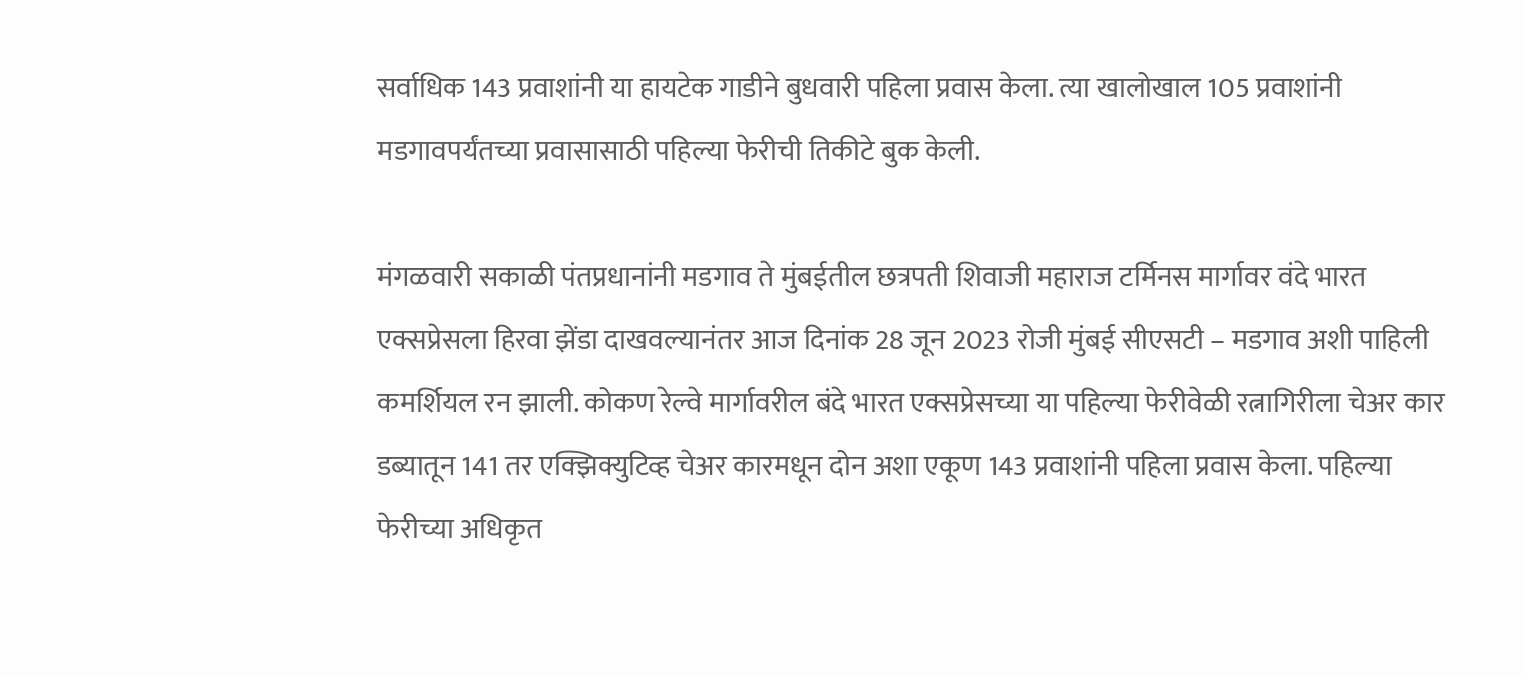सर्वाधिक 143 प्रवाशांनी या हायटेक गाडीने बुधवारी पहिला प्रवास केला. त्या खालोखाल 105 प्रवाशांनी मडगावपर्यंतच्या प्रवासासाठी पहिल्या फेरीची तिकीटे बुक केली.

मंगळवारी सकाळी पंतप्रधानांनी मडगाव ते मुंबईतील छत्रपती शिवाजी महाराज टर्मिनस मार्गावर वंदे भारत एक्सप्रेसला हिरवा झेंडा दाखवल्यानंतर आज दिनांक 28 जून 2023 रोजी मुंबई सीएसटी – मडगाव अशी पाहिली कमर्शियल रन झाली. कोकण रेल्वे मार्गावरील बंदे भारत एक्सप्रेसच्या या पहिल्या फेरीवेळी रत्नागिरीला चेअर कार डब्यातून 141 तर एक्झिक्युटिव्ह चेअर कारमधून दोन अशा एकूण 143 प्रवाशांनी पहिला प्रवास केला. पहिल्या फेरीच्या अधिकृत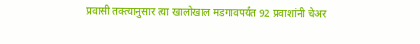प्रवासी तक्त्यानुसार त्या खालोखाल मडगावपर्यंत 92 प्रवाशांनी चेअर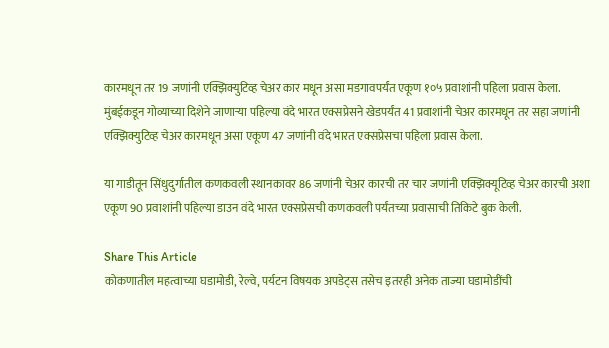कारमधून तर 19 जणांनी एक्झिक्युटिव्ह चेअर कार मधून असा मडगावपर्यंत एकूण १०५ प्रवाशांनी पहिला प्रवास केला. मुंबईकडून गोव्याच्या दिशेने जाणाऱ्या पहिल्या वंदे भारत एक्सप्रेसने खेडपर्यंत 41 प्रवाशांनी चेअर कारमधून तर सहा जणांनी एक्झिक्युटिव्ह चेअर कारमधून असा एकूण 47 जणांनी वंदे भारत एक्सप्रेसचा पहिला प्रवास केला.

या गाडीतून सिंधुदुर्गातील कणकवली स्थानकावर 86 जणांनी चेअर कारची तर चार जणांनी एक्झिक्यूटिव्ह चेअर कारची अशा एकूण 90 प्रवाशांनी पहिल्या डाउन वंदे भारत एक्सप्रेसची कणकवली पर्यंतच्या प्रवासाची तिकिटे बुक केली.

Share This Article
कोकणातील महत्वाच्या घडामोडी, रेल्वे, पर्यटन विषयक अपडेट्स तसेच इतरही अनेक ताज्या घडामोडींची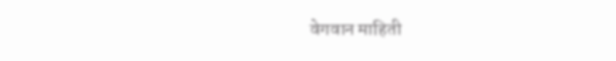वेगवान माहिती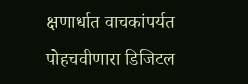क्षणार्धात वाचकांपर्यत पोहचवीणारा डिजिटल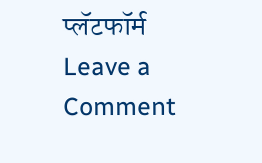प्लॅटफॉर्म
Leave a Comment